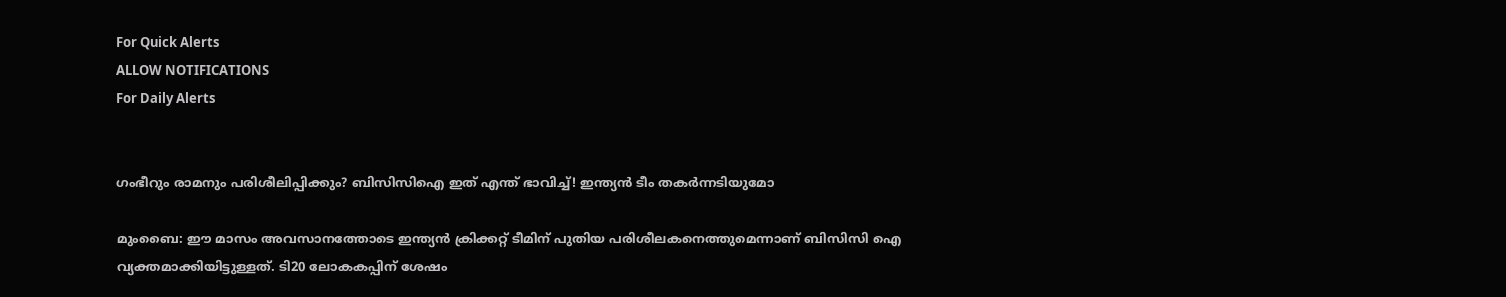For Quick Alerts
ALLOW NOTIFICATIONS
For Daily Alerts


ഗംഭീറും രാമനും പരിശീലിപ്പിക്കും? ബിസിസിഐ ഇത് എന്ത് ഭാവിച്ച്! ഇന്ത്യന്‍ ടീം തകര്‍ന്നടിയുമോ

മുംബൈ: ഈ മാസം അവസാനത്തോടെ ഇന്ത്യന്‍ ക്രിക്കറ്റ് ടീമിന് പുതിയ പരിശീലകനെത്തുമെന്നാണ് ബിസിസി ഐ വ്യക്തമാക്കിയിട്ടുള്ളത്. ടി20 ലോകകപ്പിന് ശേഷം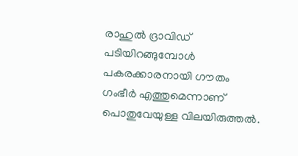രാഹുല്‍ ദ്രാവിഡ് പടിയിറങ്ങുമ്പോള്‍ പകരക്കാരനായി ഗൗതം ഗംഭീര്‍ എത്തുമെന്നാണ് പൊതുവേയുള്ള വിലയിരുത്തല്‍.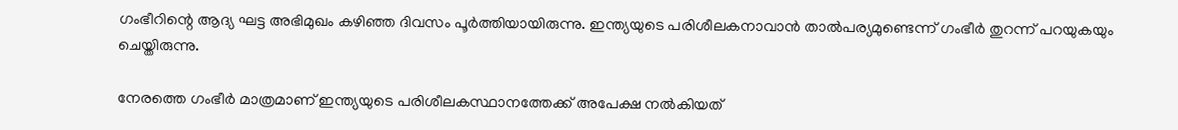ഗംഭീറിന്റെ ആദ്യ ഘട്ട അഭിമുഖം കഴിഞ്ഞ ദിവസം പൂര്‍ത്തിയായിരുന്നു. ഇന്ത്യയുടെ പരിശീലകനാവാന്‍ താല്‍പര്യമുണ്ടെന്ന് ഗംഭീര്‍ തുറന്ന് പറയുകയും ചെയ്തിരുന്നു.

നേരത്തെ ഗംഭീര്‍ മാത്രമാണ് ഇന്ത്യയുടെ പരിശീലകസ്ഥാനത്തേക്ക് അപേക്ഷ നല്‍കിയത്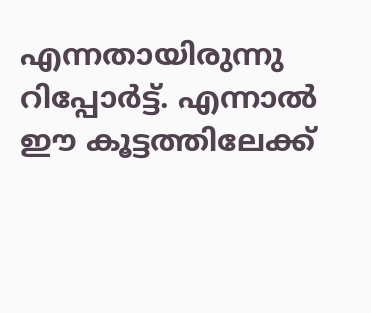എന്നതായിരുന്നു റിപ്പോര്‍ട്ട്. എന്നാല്‍ ഈ കൂട്ടത്തിലേക്ക്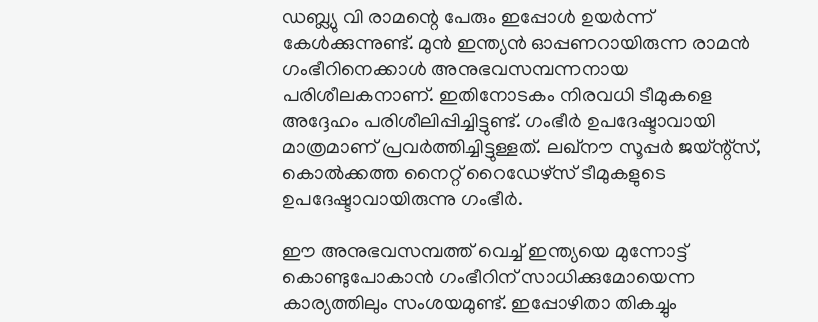ഡബ്ല്യു വി രാമന്റെ പേരും ഇപ്പോള്‍ ഉയര്‍ന്ന് കേള്‍ക്കുന്നുണ്ട്. മുന്‍ ഇന്ത്യന്‍ ഓപ്പണറായിരുന്ന രാമന്‍ ഗംഭീറിനെക്കാള്‍ അനുഭവസമ്പന്നനായ പരിശീലകനാണ്. ഇതിനോടകം നിരവധി ടീമുകളെ അദ്ദേഹം പരിശീലിപ്പിച്ചിട്ടുണ്ട്. ഗംഭീര്‍ ഉപദേഷ്ടാവായി മാത്രമാണ് പ്രവര്‍ത്തിച്ചിട്ടുള്ളത്. ലഖ്‌നൗ സൂപ്പര്‍ ജയ്ന്റ്‌സ്, കൊല്‍ക്കത്ത നൈറ്റ് റൈഡേഴ്‌സ് ടീമുകളുടെ ഉപദേഷ്ടാവായിരുന്നു ഗംഭീര്‍.

ഈ അനുഭവസമ്പത്ത് വെച്ച് ഇന്ത്യയെ മുന്നോട്ട് കൊണ്ടുപോകാന്‍ ഗംഭീറിന് സാധിക്കുമോയെന്ന കാര്യത്തിലും സംശയമുണ്ട്. ഇപ്പോഴിതാ തികച്ചും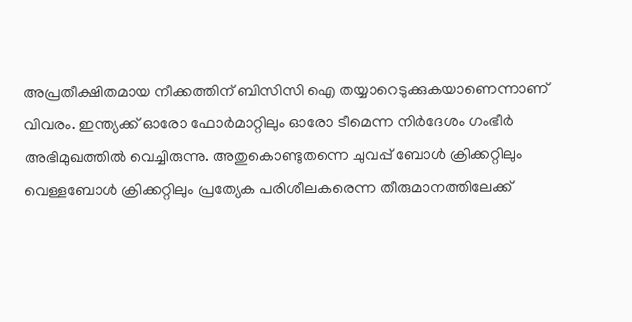അപ്രതീക്ഷിതമായ നീക്കത്തിന് ബിസിസി ഐ തയ്യാറെടുക്കുകയാണെന്നാണ് വിവരം. ഇന്ത്യക്ക് ഓരോ ഫോര്‍മാറ്റിലും ഓരോ ടീമെന്ന നിര്‍ദേശം ഗംഭീര്‍ അഭിമുഖത്തില്‍ വെച്ചിരുന്നു. അതുകൊണ്ടുതന്നെ ചുവപ്പ് ബോള്‍ ക്രിക്കറ്റിലും വെള്ളബോള്‍ ക്രിക്കറ്റിലും പ്രത്യേക പരിശീലകരെന്ന തീരുമാനത്തിലേക്ക്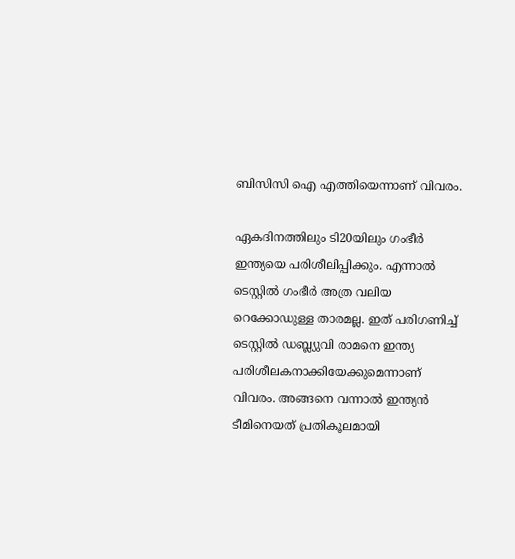ബിസിസി ഐ എത്തിയെന്നാണ് വിവരം.

ഏകദിനത്തിലും ടി20യിലും ഗംഭീര്‍ ഇന്ത്യയെ പരിശീലിപ്പിക്കും. എന്നാല്‍ ടെസ്റ്റില്‍ ഗംഭീര്‍ അത്ര വലിയ റെക്കോഡുള്ള താരമല്ല. ഇത് പരിഗണിച്ച് ടെസ്റ്റില്‍ ഡബ്ല്യുവി രാമനെ ഇന്ത്യ പരിശീലകനാക്കിയേക്കുമെന്നാണ് വിവരം. അങ്ങനെ വന്നാല്‍ ഇന്ത്യന്‍ ടീമിനെയത് പ്രതികൂലമായി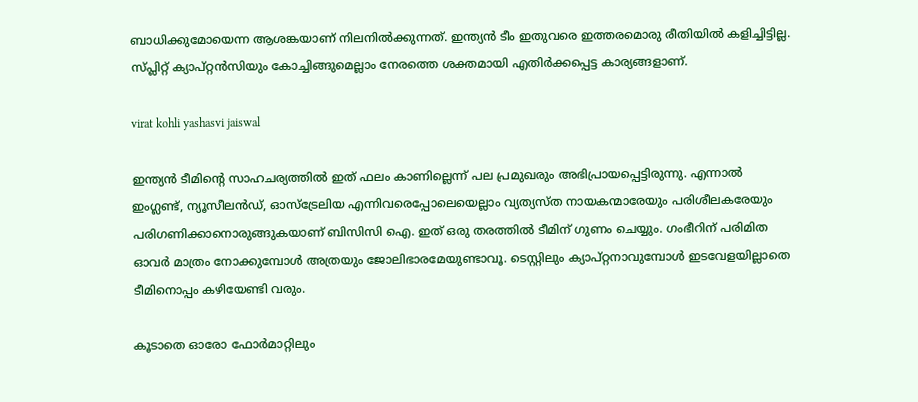ബാധിക്കുമോയെന്ന ആശങ്കയാണ് നിലനില്‍ക്കുന്നത്. ഇന്ത്യന്‍ ടീം ഇതുവരെ ഇത്തരമൊരു രീതിയില്‍ കളിച്ചിട്ടില്ല. സ്പ്ലിറ്റ് ക്യാപ്റ്റന്‍സിയും കോച്ചിങ്ങുമെല്ലാം നേരത്തെ ശക്തമായി എതിര്‍ക്കപ്പെട്ട കാര്യങ്ങളാണ്.

virat kohli yashasvi jaiswal

ഇന്ത്യന്‍ ടീമിന്റെ സാഹചര്യത്തില്‍ ഇത് ഫലം കാണില്ലെന്ന് പല പ്രമുഖരും അഭിപ്രായപ്പെട്ടിരുന്നു. എന്നാല്‍ ഇംഗ്ലണ്ട്, ന്യൂസീലന്‍ഡ്, ഓസ്‌ട്രേലിയ എന്നിവരെപ്പോലെയെല്ലാം വ്യത്യസ്ത നായകന്മാരേയും പരിശീലകരേയും പരിഗണിക്കാനൊരുങ്ങുകയാണ് ബിസിസി ഐ. ഇത് ഒരു തരത്തില്‍ ടീമിന് ഗുണം ചെയ്യും. ഗംഭീറിന് പരിമിത ഓവര്‍ മാത്രം നോക്കുമ്പോള്‍ അത്രയും ജോലിഭാരമേയുണ്ടാവൂ. ടെസ്റ്റിലും ക്യാപ്റ്റനാവുമ്പോള്‍ ഇടവേളയില്ലാതെ ടീമിനൊപ്പം കഴിയേണ്ടി വരും.

കൂടാതെ ഓരോ ഫോര്‍മാറ്റിലും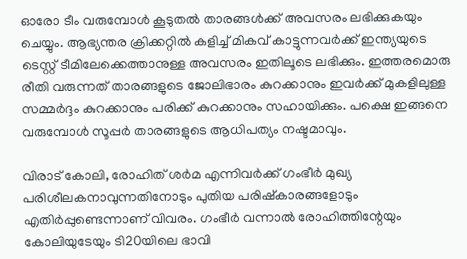ഓരോ ടീം വരുമ്പോള്‍ കൂടുതല്‍ താരങ്ങള്‍ക്ക് അവസരം ലഭിക്കുകയും ചെയ്യും. ആഭ്യന്തര ക്രിക്കറ്റില്‍ കളിച്ച് മികവ് കാട്ടുന്നവര്‍ക്ക് ഇന്ത്യയുടെ ടെസ്റ്റ് ടീമിലേക്കെത്താനുള്ള അവസരം ഇതിലൂടെ ലഭിക്കും. ഇത്തരമൊരു രീതി വരുന്നത് താരങ്ങളുടെ ജോലിഭാരം കുറക്കാനും ഇവര്‍ക്ക് മുകളിലുള്ള സമ്മര്‍ദ്ദം കുറക്കാനും പരിക്ക് കുറക്കാനും സഹായിക്കും. പക്ഷെ ഇങ്ങനെ വരുമ്പോള്‍ സൂപ്പര്‍ താരങ്ങളുടെ ആധിപത്യം നഷ്ടമാവും.

വിരാട് കോലി, രോഹിത് ശര്‍മ എന്നിവര്‍ക്ക് ഗംഭീര്‍ മുഖ്യ പരിശീലകനാവുന്നതിനോടും പുതിയ പരിഷ്‌കാരങ്ങളോടും എതിര്‍പ്പുണ്ടെന്നാണ് വിവരം. ഗംഭീര്‍ വന്നാല്‍ രോഹിത്തിന്റേയും കോലിയുടേയും ടി20യിലെ ഭാവി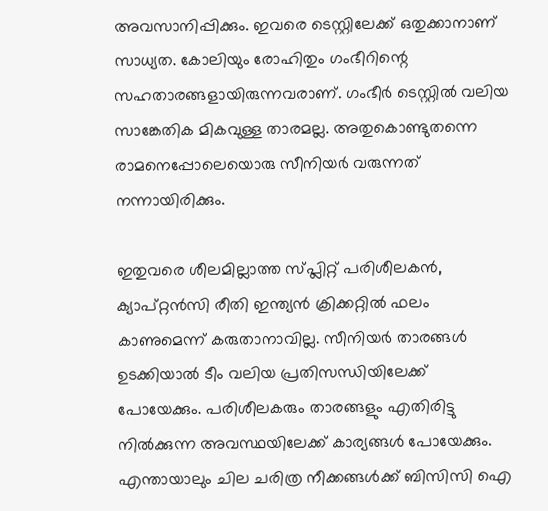അവസാനിപ്പിക്കും. ഇവരെ ടെസ്റ്റിലേക്ക് ഒതുക്കാനാണ് സാധ്യത. കോലിയും രോഹിതും ഗംഭീറിന്റെ സഹതാരങ്ങളായിരുന്നവരാണ്. ഗംഭീര്‍ ടെസ്റ്റില്‍ വലിയ സാങ്കേതിക മികവുള്ള താരമല്ല. അതുകൊണ്ടുതന്നെ രാമനെപ്പോലെയൊരു സീനിയര്‍ വരുന്നത് നന്നായിരിക്കും.

ഇതുവരെ ശീലമില്ലാത്ത സ്പ്ലിറ്റ് പരിശീലകന്‍, ക്യാപ്റ്റന്‍സി രീതി ഇന്ത്യന്‍ ക്രിക്കറ്റില്‍ ഫലം കാണുമെന്ന് കരുതാനാവില്ല. സീനിയര്‍ താരങ്ങള്‍ ഉടക്കിയാല്‍ ടീം വലിയ പ്രതിസന്ധിയിലേക്ക് പോയേക്കും. പരിശീലകരും താരങ്ങളും എതിരിട്ടു നില്‍ക്കുന്ന അവസ്ഥയിലേക്ക് കാര്യങ്ങള്‍ പോയേക്കും. എന്തായാലും ചില ചരിത്ര നീക്കങ്ങള്‍ക്ക് ബിസിസി ഐ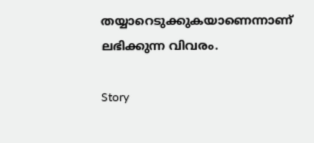തയ്യാറെടുക്കുകയാണെന്നാണ് ലഭിക്കുന്ന വിവരം.

Story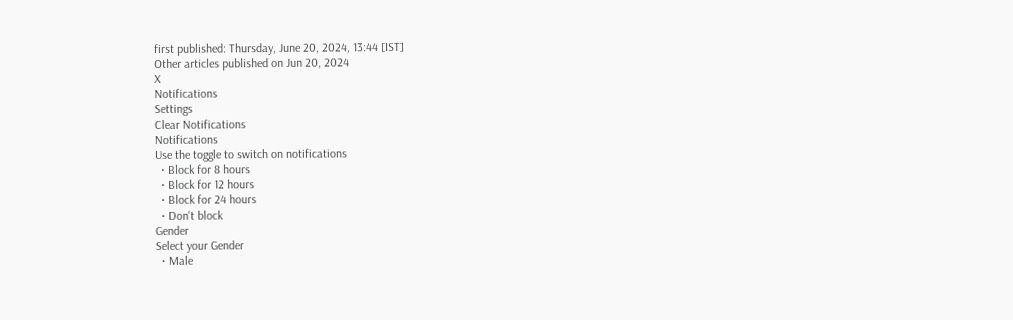first published: Thursday, June 20, 2024, 13:44 [IST]
Other articles published on Jun 20, 2024
X
Notifications
Settings
Clear Notifications
Notifications
Use the toggle to switch on notifications
  • Block for 8 hours
  • Block for 12 hours
  • Block for 24 hours
  • Don't block
Gender
Select your Gender
  • Male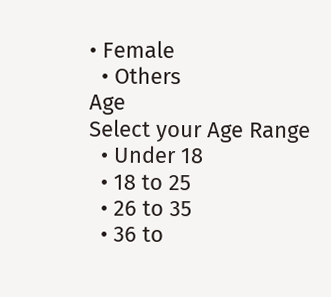• Female
  • Others
Age
Select your Age Range
  • Under 18
  • 18 to 25
  • 26 to 35
  • 36 to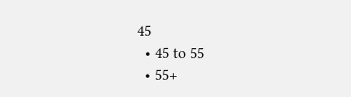45
  • 45 to 55
  • 55+